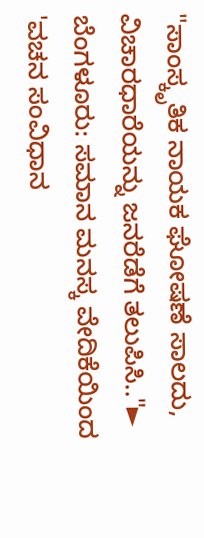"ಸಾಂಸ್ಕೃತಿಕ ನಾಯಕ ಘೋಷಣೆ ಸಾಲದು, ವಿಚಾರಧಾರೆಯನ್ನು ಜನರೆಡೆಗೆ ತಲುಪಿಸಿ.."► ಬೆಂಗಳೂರು: ಸಮಾನ ಮನಸ್ಕ ವೇದಿಕೆಯಿಂದ 'ವಚನ ಸಂವಿಧಾನ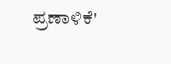ಪ್ರಣಾಳಿಕೆ'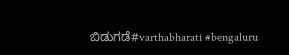ಬಿಡುಗಡೆ#varthabharati #bengaluru